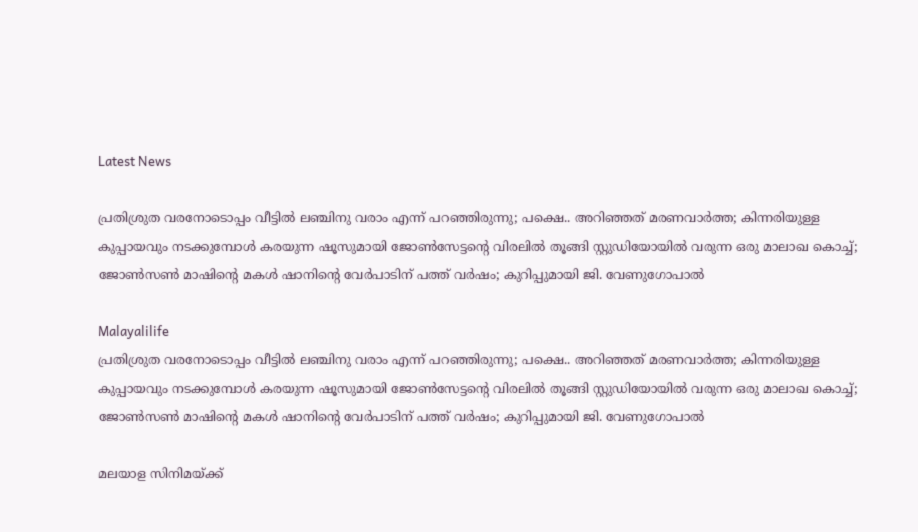Latest News

പ്രതിശ്രുത വരനോടൊപ്പം വീട്ടില്‍ ലഞ്ചിനു വരാം എന്ന് പറഞ്ഞിരുന്നു; പക്ഷെ.. അറിഞ്ഞത് മരണവാര്‍ത്ത; കിന്നരിയുള്ള കുപ്പായവും നടക്കുമ്പോള്‍ കരയുന്ന ഷൂസുമായി ജോണ്‍സേട്ടന്റെ വിരലില്‍ തൂങ്ങി സ്റ്റുഡിയോയില്‍ വരുന്ന ഒരു മാലാഖ കൊച്ച്; ജോണ്‍സണ്‍ മാഷിന്റെ മകള്‍ ഷാനിന്റെ വേര്‍പാടിന് പത്ത് വര്‍ഷം; കുറിപ്പുമായി ജി. വേണുഗോപാല്‍

Malayalilife
പ്രതിശ്രുത വരനോടൊപ്പം വീട്ടില്‍ ലഞ്ചിനു വരാം എന്ന് പറഞ്ഞിരുന്നു; പക്ഷെ.. അറിഞ്ഞത് മരണവാര്‍ത്ത; കിന്നരിയുള്ള കുപ്പായവും നടക്കുമ്പോള്‍ കരയുന്ന ഷൂസുമായി ജോണ്‍സേട്ടന്റെ വിരലില്‍ തൂങ്ങി സ്റ്റുഡിയോയില്‍ വരുന്ന ഒരു മാലാഖ കൊച്ച്; ജോണ്‍സണ്‍ മാഷിന്റെ മകള്‍ ഷാനിന്റെ വേര്‍പാടിന് പത്ത് വര്‍ഷം; കുറിപ്പുമായി ജി. വേണുഗോപാല്‍

മലയാള സിനിമയ്ക്ക്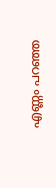എണ്ണം പറഞ്ഞ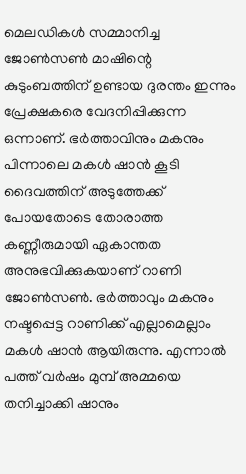മെലഡികള്‍ സമ്മാനിച്ച ജോണ്‍സണ്‍ മാഷിന്റെ കുടുംബത്തിന് ഉണ്ടായ ദുരന്തം ഇന്നും പ്രേക്ഷകരെ വേദനിപ്പിക്കുന്ന ഒന്നാണ്. ഭര്‍ത്താവിനും മകനും പിന്നാലെ മകള്‍ ഷാന്‍ കൂടി ദൈവത്തിന് അടുത്തേക്ക് പോയതോടെ തോരാത്ത കണ്ണീരുമായി ഏകാന്തത അനുഭവിക്കുകയാണ് റാണി ജോണ്‍സണ്‍. ഭര്‍ത്താവും മകനും നഷ്ടപ്പെട്ട റാണിക്ക് എല്ലാമെല്ലാം മകള്‍ ഷാന്‍ ആയിരുന്നു. എന്നാല്‍ പത്ത് വര്‍ഷം മുമ്പ് അമ്മയെ തനിച്ചാക്കി ഷാനും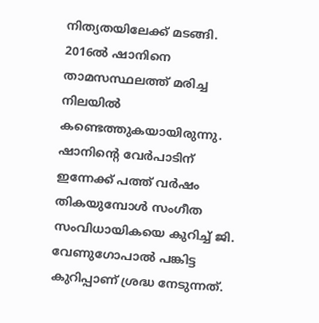നിത്യതയിലേക്ക് മടങ്ങി. 2016ല്‍ ഷാനിനെ താമസസ്ഥലത്ത് മരിച്ച നിലയില്‍ കണ്ടെത്തുകയായിരുന്നു. ഷാനിന്റെ വേര്‍പാടിന് ഇന്നേക്ക് പത്ത് വര്‍ഷം തികയുമ്പോള്‍ സംഗീത സംവിധായികയെ കുറിച്ച് ജി. വേണുഗോപാല്‍ പങ്കിട്ട കുറിപ്പാണ് ശ്രദ്ധ നേടുന്നത്.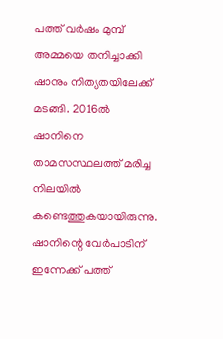പത്ത് വര്‍ഷം മുമ്പ് അമ്മയെ തനിച്ചാക്കി ഷാനും നിത്യതയിലേക്ക് മടങ്ങി. 2016ല്‍ ഷാനിനെ താമസസ്ഥലത്ത് മരിച്ച നിലയില്‍ കണ്ടെത്തുകയായിരുന്നു. ഷാനിന്റെ വേര്‍പാടിന് ഇന്നേക്ക് പത്ത്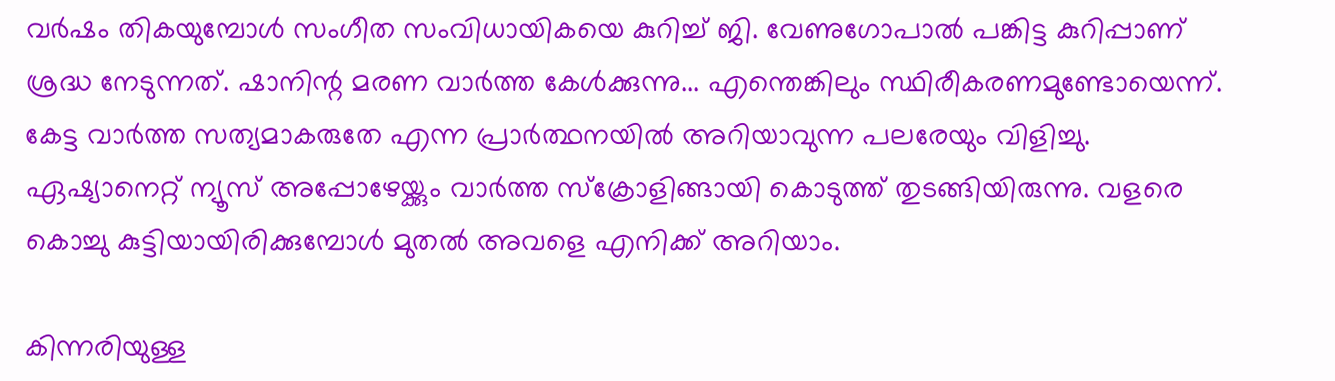വര്‍ഷം തികയുമ്പോള്‍ സംഗീത സംവിധായികയെ കുറിച്ച് ജി. വേണുഗോപാല്‍ പങ്കിട്ട കുറിപ്പാണ് ശ്രദ്ധ നേടുന്നത്. ഷാനിന്റ മരണ വാര്‍ത്ത കേള്‍ക്കുന്നു... എന്തെങ്കിലും സ്ഥിരീകരണമുണ്ടോയെന്ന്. കേട്ട വാര്‍ത്ത സത്യമാകരുതേ എന്ന പ്രാര്‍ത്ഥനയില്‍ അറിയാവുന്ന പലരേയും വിളിച്ചു. ഏഷ്യാനെറ്റ് ന്യൂസ് അപ്പോഴേയ്ക്കും വാര്‍ത്ത സ്‌ക്രോളിങ്ങായി കൊടുത്ത് തുടങ്ങിയിരുന്നു. വളരെ കൊച്ചു കുട്ടിയായിരിക്കുമ്പോള്‍ മുതല്‍ അവളെ എനിക്ക് അറിയാം.

കിന്നരിയുള്ള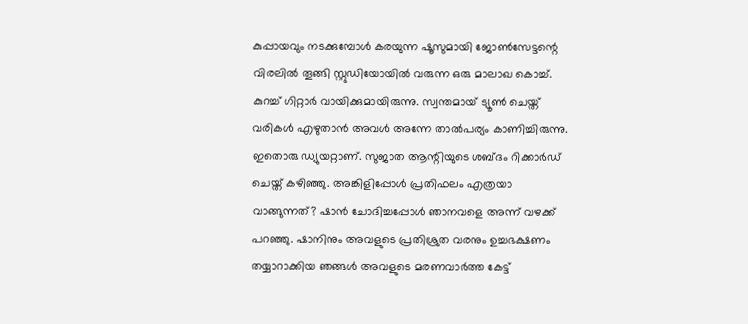കുപ്പായവും നടക്കുമ്പോള്‍ കരയുന്ന ഷൂസുമായി ജോണ്‍സേട്ടന്റെ വിരലില്‍ തൂങ്ങി സ്റ്റുഡിയോയില്‍ വരുന്ന ഒരു മാലാഖ കൊച്ച്. കുറച്ച് ഗിറ്റാര്‍ വായിക്കുമായിരുന്നു. സ്വന്തമായ് ട്യൂണ്‍ ചെയ്ത് വരികള്‍ എഴുതാന്‍ അവള്‍ അന്നേ താല്‍പര്യം കാണിച്ചിരുന്നു. ഇതൊരു ഡ്യുയറ്റാണ്. സുജാത ആന്റിയുടെ ശബ്ദം റിക്കാര്‍ഡ് ചെയ്ത് കഴിഞ്ഞു. അങ്കിളിപ്പോള്‍ പ്രതിഫലം എത്രയാ വാങ്ങുന്നത്? ഷാന്‍ ചോദിച്ചപ്പോള്‍ ഞാനവളെ അന്ന് വഴക്ക് പറഞ്ഞു. ഷാനിനും അവളുടെ പ്രതിശ്രുത വരനും ഉച്ചഭക്ഷണം തയ്യാറാക്കിയ ഞങ്ങള്‍ അവളുടെ മരണവാര്‍ത്ത കേട്ട്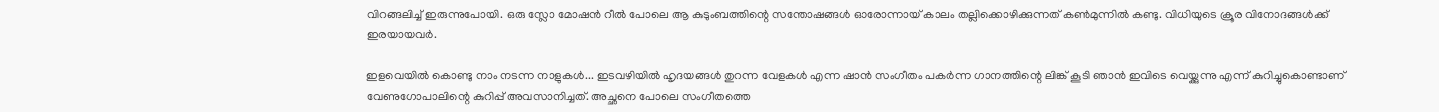വിറങ്ങലിച്ച് ഇരുന്നുപോയി. ഒരു സ്ലോ മോഷന്‍ റീല്‍ പോലെ ആ കുടുംബത്തിന്റെ സന്തോഷങ്ങള്‍ ഓരോന്നായ് കാലം തല്ലിക്കൊഴിക്കുന്നത് കണ്‍മുന്നില്‍ കണ്ടു. വിധിയുടെ ക്രൂര വിനോദങ്ങള്‍ക്ക് ഇരയായവര്‍.

ഇളവെയില്‍ കൊണ്ടു നാം നടന്ന നാളുകള്‍... ഇടവഴിയില്‍ ഹൃദയങ്ങള്‍ തുറന്ന വേളകള്‍ എന്ന ഷാന്‍ സംഗീതം പകര്‍ന്ന ഗാനത്തിന്റെ ലിങ്ക് കൂടി ഞാന്‍ ഇവിടെ വെയ്ക്കുന്നു എന്ന് കുറിച്ചുകൊണ്ടാണ് വേണുഗോപാലിന്റെ കുറിപ്പ് അവസാനിച്ചത്. അച്ഛനെ പോലെ സംഗീതത്തെ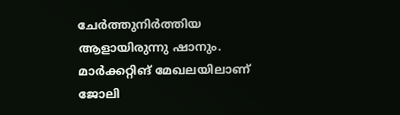ചേര്‍ത്തുനിര്‍ത്തിയ ആളായിരുന്നു ഷാനും. മാര്‍ക്കറ്റിങ് മേഖലയിലാണ് ജോലി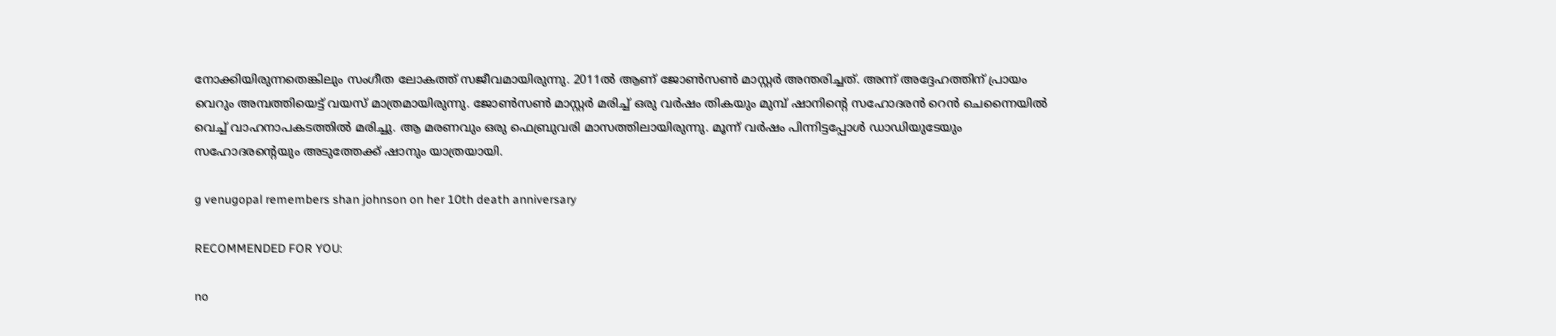നോക്കിയിരുന്നതെങ്കിലും സംഗീത ലോകത്ത് സജീവമായിരുന്നു. 2011ല്‍ ആണ് ജോണ്‍സണ്‍ മാസ്റ്റര്‍ അന്തരിച്ചത്. അന്ന് അദ്ദേഹത്തിന് പ്രായം വെറും അമ്പത്തിയെട്ട് വയസ് മാത്രമായിരുന്നു. ജോണ്‍സണ്‍ മാസ്റ്റര്‍ മരിച്ച് ഒരു വര്‍ഷം തികയും മുമ്പ് ഷാനിന്റെ സഹോദരന്‍ റെന്‍ ചെന്നൈയില്‍ വെച്ച് വാഹനാപകടത്തില്‍ മരിച്ചു. ആ മരണവും ഒരു ഫെബ്രുവരി മാസത്തിലായിരുന്നു. മൂന്ന് വര്‍ഷം പിന്നിട്ടപ്പോള്‍ ഡാഡിയുടേയും സഹോദരന്റെയും അടുത്തേക്ക് ഷാനും യാത്രയായി.

g venugopal remembers shan johnson on her 10th death anniversary

RECOMMENDED FOR YOU:

no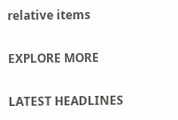relative items

EXPLORE MORE

LATEST HEADLINES